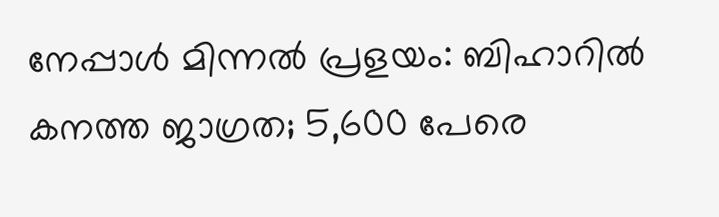നേപ്പാൾ മിന്നൽ പ്രളയം: ബിഹാറിൽ കനത്ത ജാഗ്രത; 5,600 പേരെ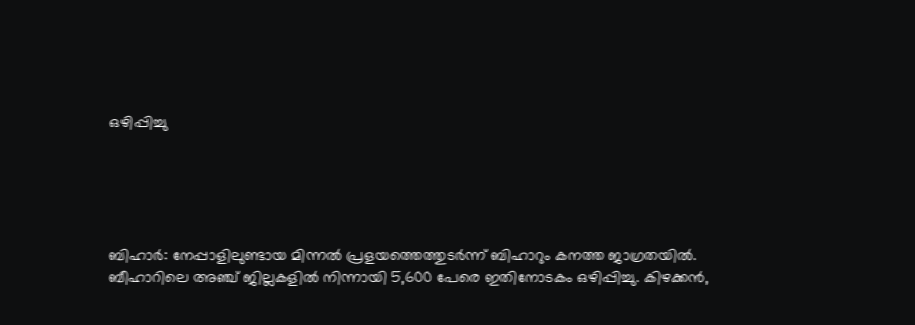ഒഴിപ്പിച്ചു





ബിഹാർ: നേപ്പാളിലുണ്ടായ മിന്നൽ പ്രളയത്തെത്തുടർന്ന് ബിഹാറും കനത്ത ജാഗ്രതയിൽ. ബീഹാറിലെ അഞ്ച് ജില്ലകളിൽ നിന്നായി 5,600 പേരെ ഇതിനോടകം ഒഴിപ്പിച്ചു. കിഴക്കൻ,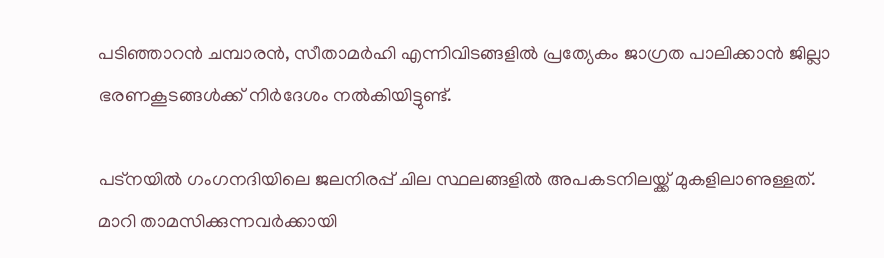പടിഞ്ഞാറൻ ചമ്പാരൻ, സീതാമർഹി എന്നിവിടങ്ങളിൽ പ്രത്യേകം ജാഗ്രത പാലിക്കാൻ ജില്ലാ ഭരണകൂടങ്ങൾക്ക് നിർദേശം നൽകിയിട്ടുണ്ട്.

പട്‌നയിൽ ഗംഗനദിയിലെ ജലനിരപ്പ് ചില സ്ഥലങ്ങളിൽ അപകടനിലയ്ക്ക് മുകളിലാണുള്ളത്. മാറി താമസിക്കുന്നവർക്കായി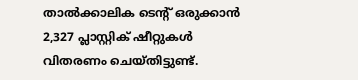താൽക്കാലിക ടെന്റ് ഒരുക്കാൻ 2,327 പ്ലാസ്റ്റിക് ഷീറ്റുകൾ വിതരണം ചെയ്തിട്ടുണ്ട്.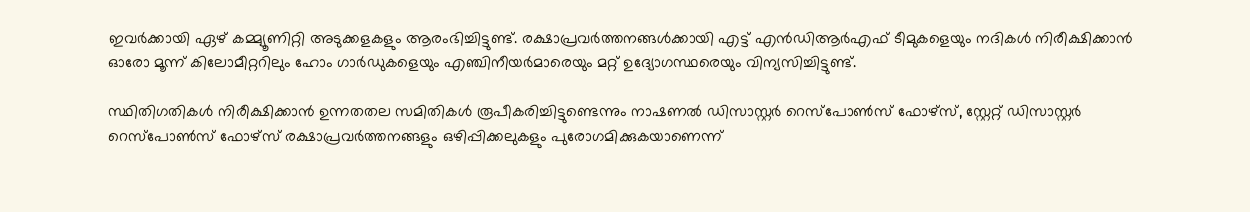ഇവർക്കായി ഏഴ് കമ്മ്യൂണിറ്റി അടുക്കളകളും ആരംഭിച്ചിട്ടുണ്ട്. രക്ഷാപ്രവർത്തനങ്ങൾക്കായി എട്ട് എൻഡിആർഎഫ് ടീമുകളെയും നദികൾ നിരീക്ഷിക്കാൻ ഓരോ മൂന്ന് കിലോമീറ്ററിലും ഹോം ഗാർഡുകളെയും എഞ്ചിനീയർമാരെയും മറ്റ് ഉദ്യോഗസ്ഥരെയും വിന്യസിച്ചിട്ടുണ്ട്.

സ്ഥിതിഗതികൾ നിരീക്ഷിക്കാൻ ഉന്നതതല സമിതികൾ രൂപീകരിച്ചിട്ടുണ്ടെന്നും നാഷണൽ ഡിസാസ്റ്റർ റെസ്പോൺസ് ഫോഴ്സ്, സ്റ്റേറ്റ് ഡിസാസ്റ്റർ റെസ്പോൺസ് ഫോഴ്സ് രക്ഷാപ്രവർത്തനങ്ങളും ഒഴിപ്പിക്കലുകളും പുരോഗമിക്കുകയാണെന്ന്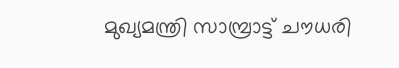മുഖ്യമന്ത്രി സാമ്പ്രാട്ട് ചൗധരി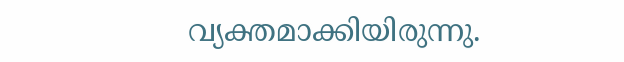വ്യക്തമാക്കിയിരുന്നു.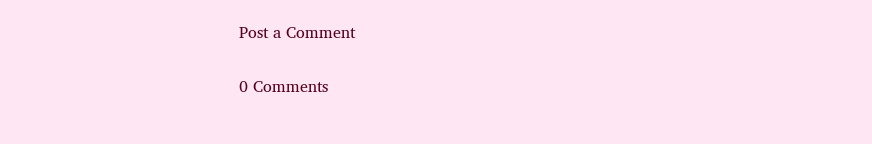Post a Comment

0 Comments